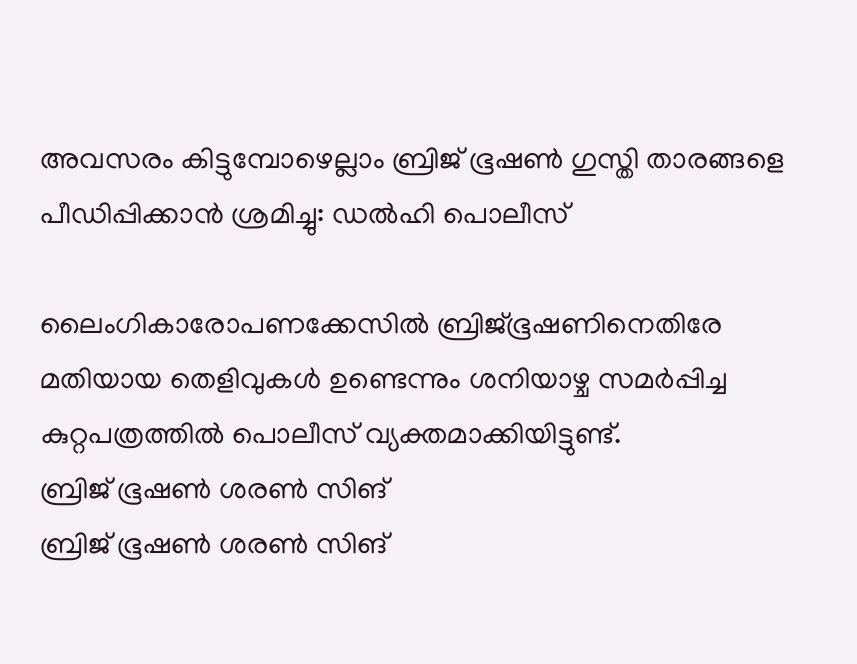അവസരം കിട്ടുമ്പോഴെല്ലാം ബ്രിജ് ഭൂഷൺ ഗുസ്തി താരങ്ങളെ പീഡിപ്പിക്കാൻ ശ്രമിച്ചു: ഡൽഹി പൊലീസ്

ലൈംഗികാരോപണക്കേസിൽ ബ്രിജ്ഭൂഷണിനെതിരേ മതിയായ തെളിവുകൾ ഉണ്ടെന്നും ശനിയാഴ്ച സമർപ്പിച്ച കുറ്റപത്രത്തിൽ പൊലീസ് വ്യക്തമാക്കിയിട്ടുണ്ട്.
ബ്രിജ് ഭൂഷൺ ശരൺ സിങ്
ബ്രിജ് ഭൂഷൺ ശരൺ സിങ്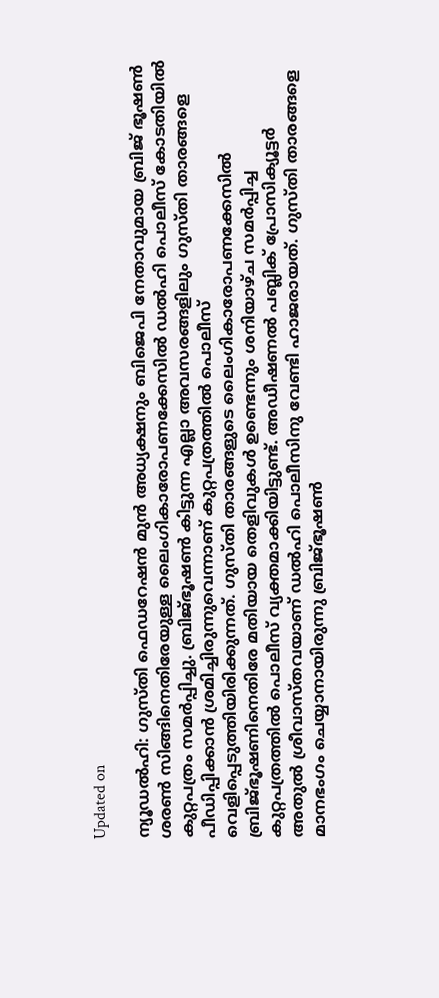Updated on

ന്യൂഡൽഹി: ഗുസ്തി ഫെഡറേഷൻ മുൻ അധ്യക്ഷനും ബിജെപി നേതാവുമായ ബ്രിജ് ഭൂഷൺ ശരൺ സിങ്ങിനെതിരേയുള്ള ലൈംഗികാരോപണക്കേസിൽ ഡൽഹി പൊലീസ് കോടതിയിൽ കുറ്റപത്രം സമർപ്പിച്ചു. ബ്രിജ്ഭൂഷൺ കിട്ടുന്ന എല്ലാ അവസരങ്ങളിലും ഗുസ്തി താരങ്ങളെ പീഡിപ്പിക്കാൻ ശ്രമിച്ചിരുന്നുവെന്നാണ് കുറ്റപത്രത്തിൽ പൊലീസ് വെളിപ്പെടുത്തിയിരിക്കുന്നത്. ഗുസ്തി താരങ്ങളുടെ ലൈംഗികാരോപണക്കേസിൽ ബ്രിജ്ഭൂഷണിനെതിരേ മതിയായ തെളിവുകൾ ഉണ്ടെന്നും ശനിയാഴ്ച സമർപ്പിച്ച കുറ്റപത്രത്തിൽ പൊലീസ് വ്യക്തമാക്കിയിട്ടുണ്ട്. അഡീഷണൽ പബ്ലിക് പ്രോസിക്യൂട്ടർ അതുൽ ശ്രീവാസ്തവയാണ് ഡൽഹി പൊലീസിനു വേണ്ടി ഹാജരായത്. ഗുസ്തി താരങ്ങളെ മാനഭംഗം ചെയ്യാനായിരുന്നു ബ്രിജ്ഭൂഷൺ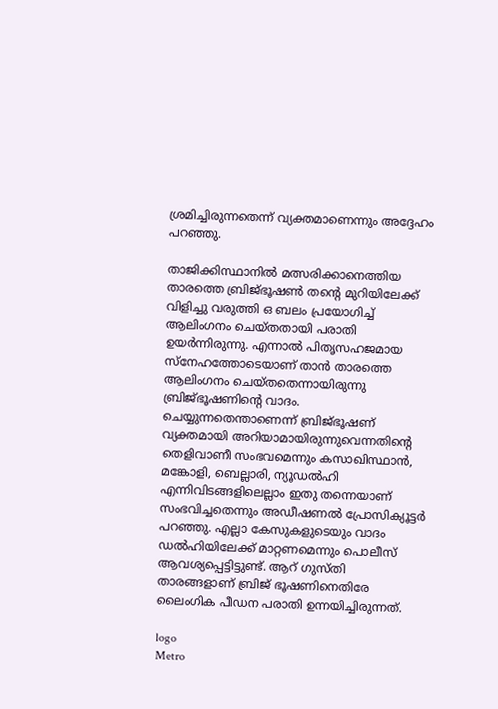ശ്രമിച്ചിരുന്നതെന്ന് വ്യക്തമാണെന്നും അദ്ദേഹം പറഞ്ഞു.

താജിക്കിസ്ഥാനിൽ മത്സരിക്കാനെത്തിയ താരത്തെ ബ്രിജ്ഭൂഷൺ തന്‍റെ മുറിയിലേക്ക് വിളിച്ചു വരുത്തി ഒ ബലം പ്രയോഗിച്ച് ആലിംഗനം ചെയ്തതായി പരാതി ഉയർന്നിരുന്നു. എന്നാൽ പിതൃസഹജമായ സ്നേഹത്തോടെയാണ് താൻ താരത്തെ ആലിംഗനം ചെയ്തതെന്നായിരുന്നു ബ്രിജ്ഭൂഷണിന്‍റെ വാദം. ചെയ്യുന്നതെന്താണെന്ന് ബ്രിജ്ഭൂഷണ് വ്യക്തമായി അറിയാമായിരുന്നുവെന്നതിന്‍റെ തെളിവാണീ സംഭവമെന്നും കസാഖിസ്ഥാൻ, മങ്കോളി, ബെല്ലാരി, ന്യൂഡൽഹി എന്നിവിടങ്ങളിലെല്ലാം ഇതു തന്നെയാണ് സംഭവിച്ചതെന്നും അഡീഷണൽ പ്രോസിക്യൂട്ടർ പറഞ്ഞു. എല്ലാ കേസുകളുടെയും വാദം ഡൽഹിയിലേക്ക് മാറ്റണമെന്നും പൊലീസ് ആവശ്യപ്പെട്ടിട്ടുണ്ട്. ആറ് ഗുസ്തി താരങ്ങളാണ് ബ്രിജ് ഭൂഷണിനെതിരേ ലൈംഗിക പീഡന പരാതി ഉന്നയിച്ചിരുന്നത്.

logo
Metro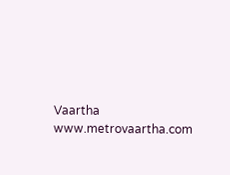Vaartha
www.metrovaartha.com